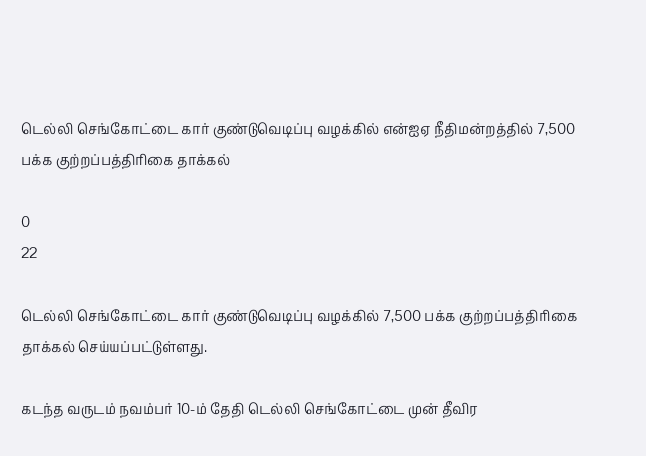டெல்லி செங்கோட்டை கார் குண்டுவெடிப்பு வழக்கில் என்ஐஏ நீதிமன்றத்தில் 7,500 பக்க குற்றப்பத்திரிகை தாக்கல்

0
22

டெல்லி செங்கோட்டை கார் குண்டுவெடிப்பு வழக்கில் 7,500 பக்க குற்றப்பத்திரிகை தாக்கல் செய்யப்பட்டுள்ளது.

கடந்த வருடம் நவம்பர் 10-ம் தேதி டெல்லி செங்கோட்டை முன் தீவிர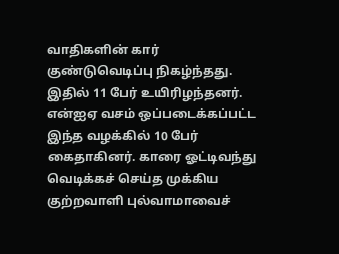வாதிகளின் கார் குண்டுவெடிப்பு நிகழ்ந்தது. இதில் 11 பேர் உயிரிழந்தனர். என்ஐஏ வசம் ஒப்படைக்கப்பட்ட இந்த வழக்கில் 10 பேர் கைதாகினர். காரை ஓட்டிவந்து வெடிக்கச் செய்த முக்கிய குற்றவாளி புல்வாமாவைச்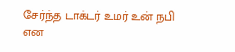சேர்ந்த டாக்டர் உமர் உன் நபி என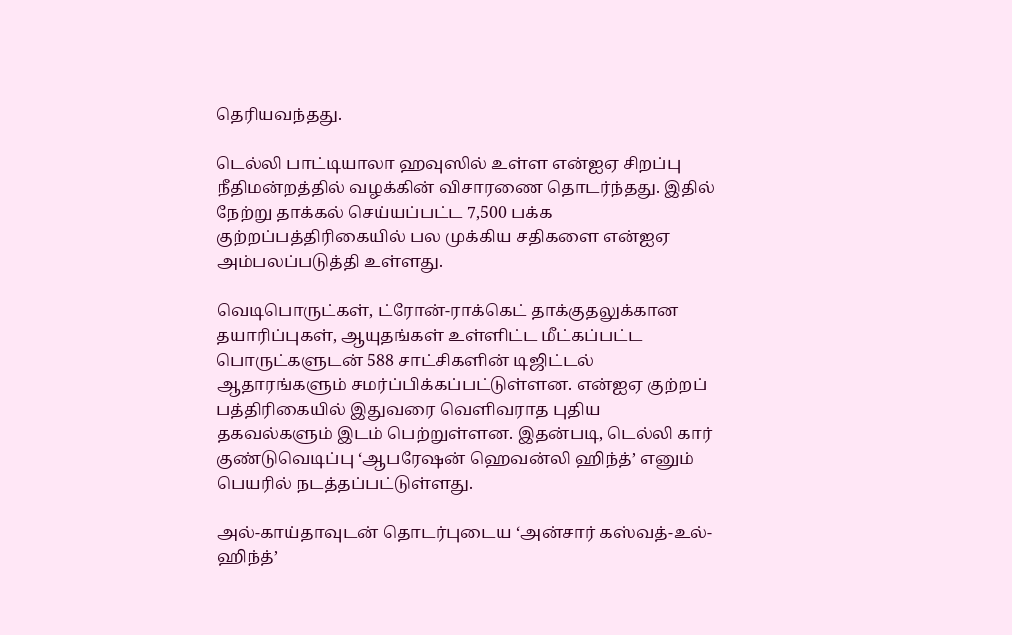தெரியவந்தது.

டெல்லி பாட்டியாலா ஹவுஸில் உள்ள என்ஐஏ சிறப்பு நீதிமன்றத்தில் வழக்கின் விசாரணை தொடர்ந்தது. இதில் நேற்று தாக்கல் செய்யப்பட்ட 7,500 பக்க குற்றப்பத்திரிகையில் பல முக்கிய சதிகளை என்ஐஏ அம்பலப்படுத்தி உள்ளது.

வெடிபொருட்கள், ட்ரோன்-ராக்கெட் தாக்குதலுக்கான தயாரிப்புகள், ஆயுதங்கள் உள்ளிட்ட மீட்கப்பட்ட பொருட்களுடன் 588 சாட்சிகளின் டிஜிட்டல் ஆதாரங்களும் சமர்ப்பிக்கப்பட்டுள்ளன. என்ஐஏ குற்றப் பத்திரிகையில் இதுவரை வெளிவராத புதிய தகவல்களும் இடம் பெற்றுள்ளன. இதன்படி, டெல்லி கார் குண்டுவெடிப்பு ‘ஆபரேஷன் ஹெவன்லி ஹிந்த்’ எனும் பெயரில் நடத்தப்பட்டுள்ளது.

அல்-காய்தாவுடன் தொடர்புடைய ‘அன்சார் கஸ்வத்-உல்-ஹிந்த்’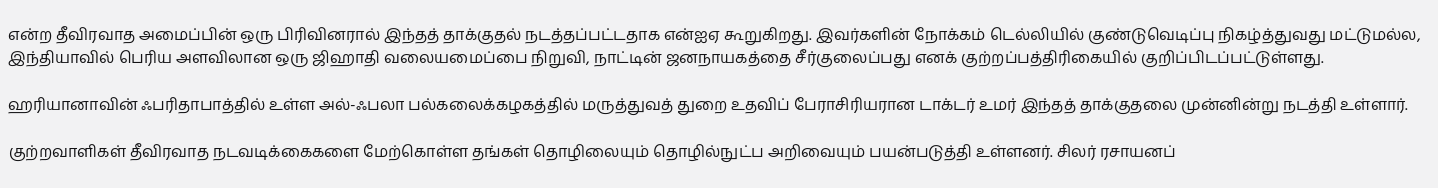என்ற தீவிரவாத அமைப்பின் ஒரு பிரிவினரால் இந்தத் தாக்குதல் நடத்தப்பட்டதாக என்ஐஏ கூறுகிறது. இவர்களின் நோக்கம் டெல்லியில் குண்டுவெடிப்பு நிகழ்த்துவது மட்டுமல்ல, இந்தியாவில் பெரிய அளவிலான ஒரு ஜிஹாதி வலையமைப்பை நிறுவி, நாட்டின் ஜனநாயகத்தை சீர்குலைப்பது எனக் குற்றப்பத்திரிகையில் குறிப்பிடப்பட்டுள்ளது.

ஹரியானாவின் ஃபரிதாபாத்தில் உள்ள அல்-ஃபலா பல்கலைக்கழகத்தில் மருத்துவத் துறை உதவிப் பேராசிரியரான டாக்டர் உமர் இந்தத் தாக்குதலை முன்னின்று நடத்தி உள்ளார்.

குற்றவாளிகள் தீவிரவாத நடவடிக்கைகளை மேற்கொள்ள தங்கள் தொழிலையும் தொழில்நுட்ப அறிவையும் பயன்படுத்தி உள்ளனர். சிலர் ரசாயனப்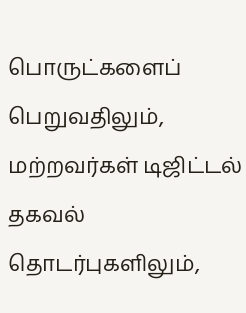பொருட்களைப் பெறுவதிலும், மற்றவர்கள் டிஜிட்டல் தகவல் தொடர்புகளிலும்,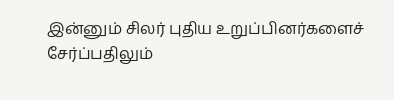இன்னும் சிலர் புதிய உறுப்பினர்களைச் சேர்ப்பதிலும்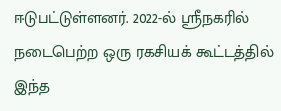ஈடுபட்டுள்ளனர். 2022-ல் ஸ்ரீநகரில் நடைபெற்ற ஒரு ரகசியக் கூட்டத்தில் இந்த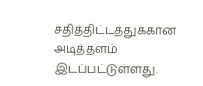சதித்திட்டத்துக்கான அடித்தளம் இடப்பட்டுள்ளது.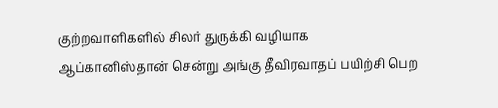குற்றவாளிகளில் சிலர் துருக்கி வழியாக ஆப்கானிஸ்தான் சென்று அங்கு தீவிரவாதப் பயிற்சி பெற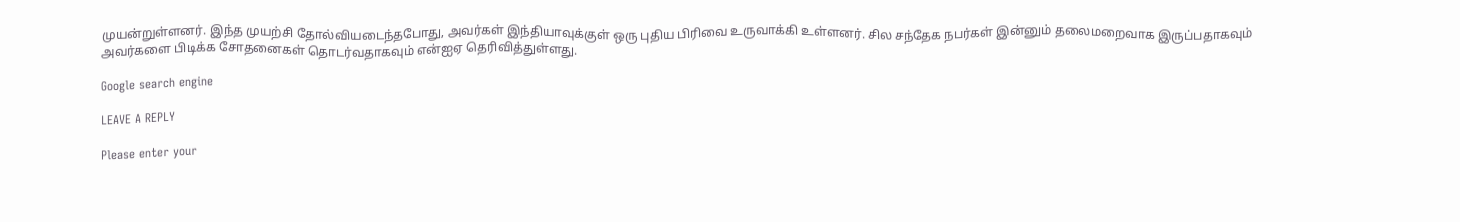முயன்றுள்ளனர். இந்த முயற்சி தோல்வியடைந்தபோது, அவர்கள் இந்தியாவுக்குள் ஒரு புதிய பிரிவை உருவாக்கி உள்ளனர். சில சந்தேக நபர்கள் இன்னும் தலைமறைவாக இருப்பதாகவும் அவர்களை பிடிக்க சோதனைகள் தொடர்வதாகவும் என்ஐஏ தெரிவித்துள்ளது.

Google search engine

LEAVE A REPLY

Please enter your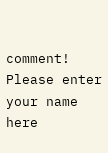comment!
Please enter your name here